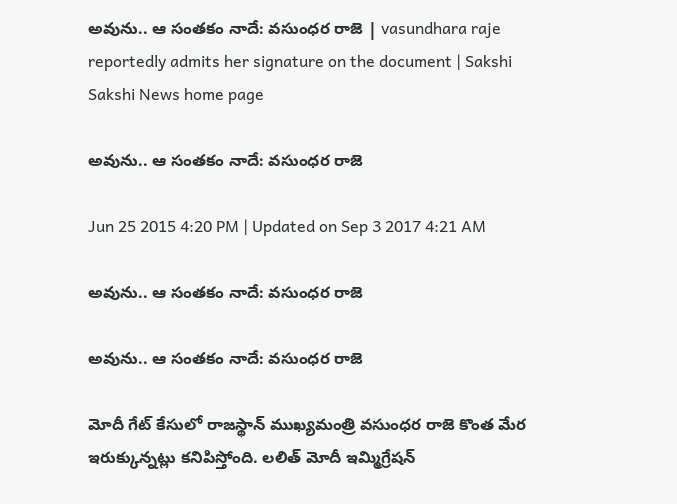అవును.. ఆ సంతకం నాదే: వసుంధర రాజె | vasundhara raje reportedly admits her signature on the document | Sakshi
Sakshi News home page

అవును.. ఆ సంతకం నాదే: వసుంధర రాజె

Jun 25 2015 4:20 PM | Updated on Sep 3 2017 4:21 AM

అవును.. ఆ సంతకం నాదే: వసుంధర రాజె

అవును.. ఆ సంతకం నాదే: వసుంధర రాజె

మోదీ గేట్ కేసులో రాజస్థాన్ ముఖ్యమంత్రి వసుంధర రాజె కొంత మేర ఇరుక్కున్నట్లు కనిపిస్తోంది. లలిత్ మోదీ ఇమ్మిగ్రేషన్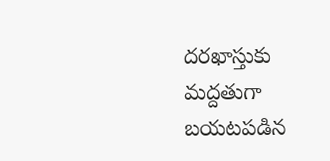దరఖాస్తుకు మద్దతుగా బయటపడిన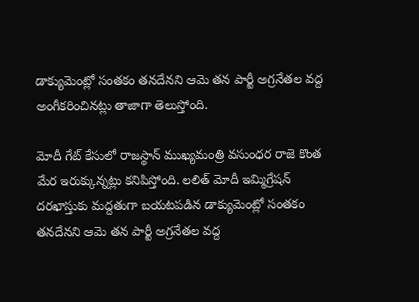డాక్యుమెంట్లో సంతకం తనదేనని ఆమె తన పార్టీ అగ్రనేతల వద్ద అంగీకరించినట్లు తాజాగా తెలుస్తోంది.

మోదీ గేట్ కేసులో రాజస్థాన్ ముఖ్యమంత్రి వసుంధర రాజె కొంత మేర ఇరుక్కున్నట్లు కనిపిస్తోంది. లలిత్ మోదీ ఇమ్మిగ్రేషన్ దరఖాస్తుకు మద్దతుగా బయటపడిన డాక్యుమెంట్లో సంతకం తనదేనని ఆమె తన పార్టీ అగ్రనేతల వద్ద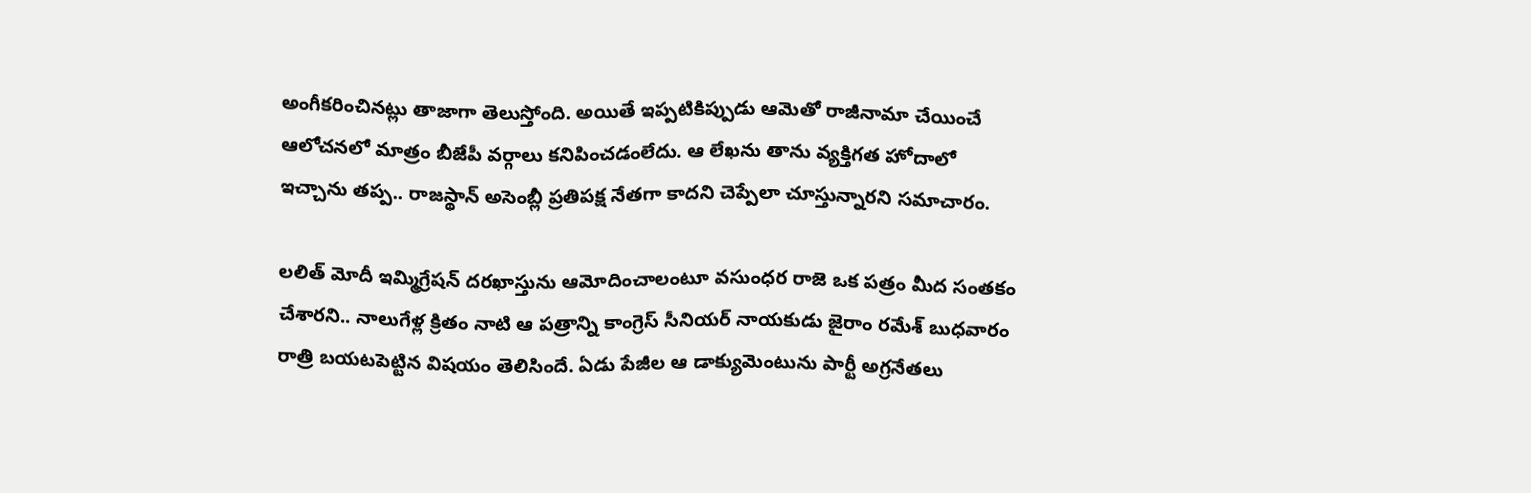అంగీకరించినట్లు తాజాగా తెలుస్తోంది. అయితే ఇప్పటికిప్పుడు ఆమెతో రాజీనామా చేయించే ఆలోచనలో మాత్రం బీజేపీ వర్గాలు కనిపించడంలేదు. ఆ లేఖను తాను వ్యక్తిగత హోదాలో ఇచ్చాను తప్ప.. రాజస్థాన్ అసెంబ్లీ ప్రతిపక్ష నేతగా కాదని చెప్పేలా చూస్తున్నారని సమాచారం.

లలిత్ మోదీ ఇమ్మిగ్రేషన్ దరఖాస్తును ఆమోదించాలంటూ వసుంధర రాజె ఒక పత్రం మీద సంతకం చేశారని.. నాలుగేళ్ల క్రితం నాటి ఆ పత్రాన్ని కాంగ్రెస్ సీనియర్ నాయకుడు జైరాం రమేశ్ బుధవారం రాత్రి బయటపెట్టిన విషయం తెలిసిందే. ఏడు పేజీల ఆ డాక్యుమెంటును పార్టీ అగ్రనేతలు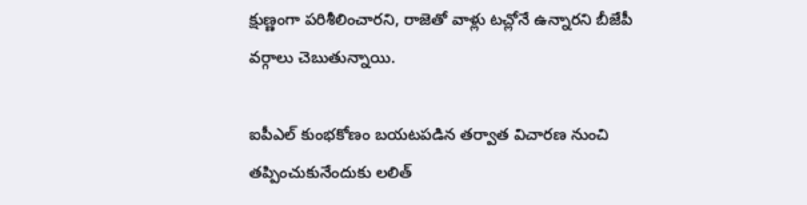క్షుణ్ణంగా పరిశీలించారని, రాజెతో వాళ్లు టచ్లోనే ఉన్నారని బీజేపీ వర్గాలు చెబుతున్నాయి.

ఐపీఎల్ కుంభకోణం బయటపడిన తర్వాత విచారణ నుంచి తప్పించుకునేందుకు లలిత్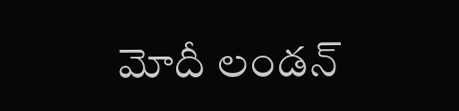మోదీ లండన్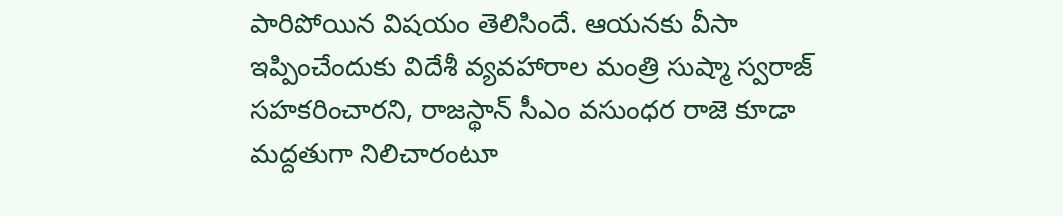పారిపోయిన విషయం తెలిసిందే. ఆయనకు వీసా ఇప్పించేందుకు విదేశీ వ్యవహారాల మంత్రి సుష్మా స్వరాజ్ సహకరించారని, రాజస్థాన్ సీఎం వసుంధర రాజె కూడా మద్దతుగా నిలిచారంటూ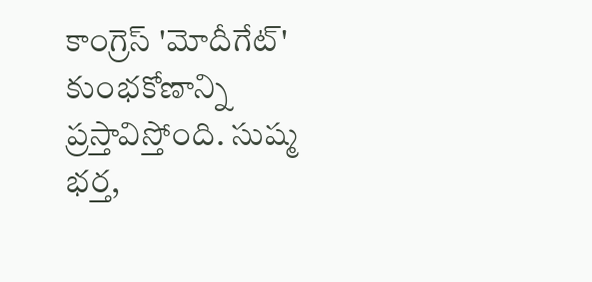కాంగ్రెస్ 'మోదీగేట్' కుంభకోణాన్ని ప్రస్తావిస్తోంది. సుష్మ భర్త,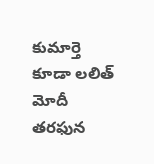కుమార్తె కూడా లలిత్ మోదీ తరఫున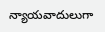న్యాయవాదులుగా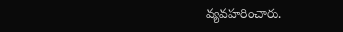వ్యవహరించారు.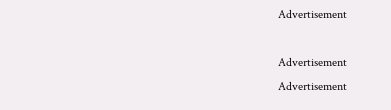Advertisement

Advertisement
Advertisement